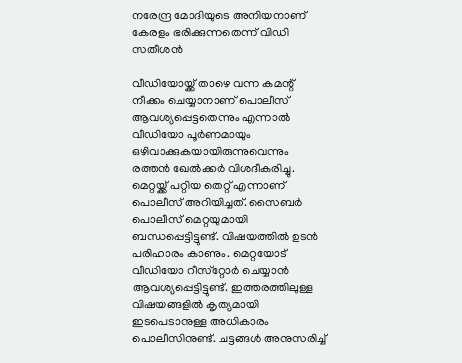നരേന്ദ്ര മോദിയുടെ അനിയനാണ് കേരളം ഭരിക്കുന്നതെന്ന് വിഡി സതീശൻ

വീഡിയോയ്ക്ക് താഴെ വന്ന കമന്റ് നീക്കം ചെയ്യാനാണ് പൊലീസ് ആവശ്യപ്പെട്ടതെന്നും എന്നാല്‍ വീഡിയോ പൂര്‍ണമായും ഒഴിവാക്കുകയായിരുന്നുവെന്നും രത്തന്‍ ഖേല്‍ക്കര്‍ വിശദീകരിച്ചു. മെറ്റയ്ക്ക് പറ്റിയ തെറ്റ് എന്നാണ് പൊലീസ് അറിയിച്ചത്. സൈബര്‍ പൊലീസ് മെറ്റയുമായി ബന്ധപ്പെട്ടിട്ടുണ്ട്. വിഷയത്തില്‍ ഉടന്‍ പരിഹാരം കാണും. മെറ്റയോട് വീഡിയോ റീസ്‌റ്റോര്‍ ചെയ്യാന്‍ ആവശ്യപ്പെട്ടിട്ടുണ്ട്. ഇത്തരത്തിലുള്ള വിഷയങ്ങളില്‍ കൃത്യമായി ഇടപെടാനുള്ള അധികാരം പൊലീസിനുണ്ട്. ചട്ടങ്ങള്‍ അനുസരിച്ച്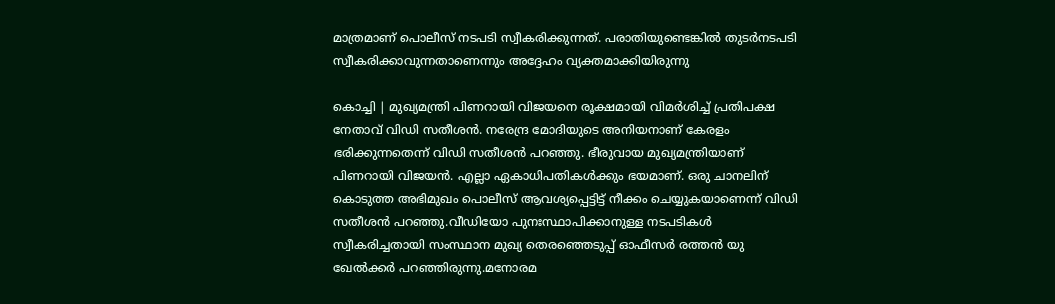മാത്രമാണ് പൊലീസ് നടപടി സ്വീകരിക്കുന്നത്. പരാതിയുണ്ടെങ്കില്‍ തുടര്‍നടപടി സ്വീകരിക്കാവുന്നതാണെന്നും അദ്ദേഹം വ്യക്തമാക്കിയിരുന്നു

കൊച്ചി | മുഖ്യമന്ത്രി പിണറായി വിജയനെ രൂക്ഷമായി വിമർശിച്ച് പ്രതിപക്ഷ നേതാവ് വിഡി സതീശൻ. നരേന്ദ്ര മോദിയുടെ അനിയനാണ് കേരളം ഭരിക്കുന്നതെന്ന് വിഡി സതീശൻ പറഞ്ഞു. ഭീരുവായ മുഖ്യമന്ത്രിയാണ് പിണറായി വിജയൻ. എല്ലാ ഏകാധിപതികൾക്കും ഭയമാണ്. ഒരു ചാനലിന് കൊടുത്ത അഭിമുഖം പൊലീസ് ആവശ്യപ്പെട്ടിട്ട് നീക്കം ചെയ്യുകയാണെന്ന് വിഡി സതീശൻ പറഞ്ഞു.വീഡിയോ പുനഃസ്ഥാപിക്കാനുള്ള നടപടികള്‍ സ്വീകരിച്ചതായി സംസ്ഥാന മുഖ്യ തെരഞ്ഞെടുപ്പ് ഓഫീസര്‍ രത്തന്‍ യു ഖേല്‍ക്കര്‍ പറഞ്ഞിരുന്നു.മനോരമ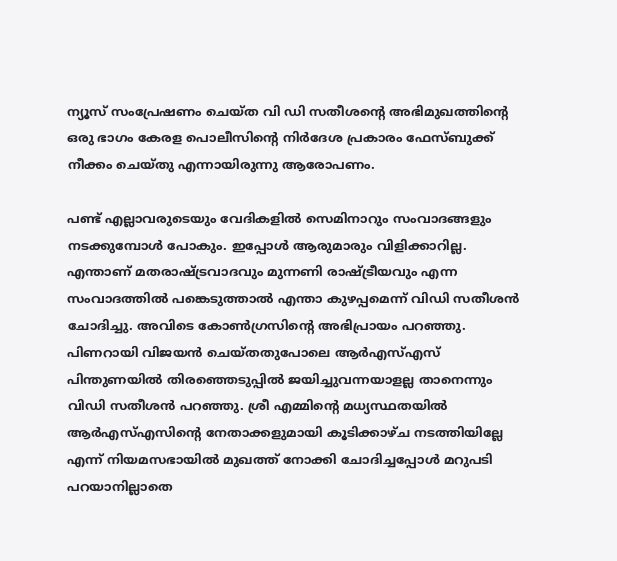ന്യൂസ് സംപ്രേഷണം ചെയ്ത വി ഡി സതീശന്റെ അഭിമുഖത്തിന്റെ ഒരു ഭാഗം കേരള പൊലീസിന്റെ നിര്‍ദേശ പ്രകാരം ഫേസ്ബുക്ക് നീക്കം ചെയ്തു എന്നായിരുന്നു ആരോപണം.

പണ്ട് എല്ലാവരുടെയും വേദികളില്‍ സെമിനാറും സംവാദങ്ങളും നടക്കുമ്പോള്‍ പോകും. ഇപ്പോള്‍ ആരുമാരും വിളിക്കാറില്ല. എന്താണ് മതരാഷ്ട്രവാദവും മുന്നണി രാഷ്ട്രീയവും എന്ന സംവാദത്തില്‍ പങ്കെടുത്താല്‍ എന്താ കുഴപ്പമെന്ന് വിഡി സതീശന്‍ ചോദിച്ചു. അവിടെ കോണ്‍ഗ്രസിന്റെ അഭിപ്രായം പറഞ്ഞു. പിണറായി വിജയന്‍ ചെയ്തതുപോലെ ആര്‍എസ്എസ് പിന്തുണയില്‍ തിരഞ്ഞെടുപ്പില്‍ ജയിച്ചുവന്നയാളല്ല താനെന്നും വിഡി സതീശന്‍ പറഞ്ഞു. ശ്രീ എമ്മിന്റെ മധ്യസ്ഥതയില്‍ ആര്‍എസ്എസിന്റെ നേതാക്കളുമായി കൂടിക്കാഴ്ച നടത്തിയില്ലേ എന്ന് നിയമസഭായില്‍ മുഖത്ത് നോക്കി ചോദിച്ചപ്പോള്‍ മറുപടി പറയാനില്ലാതെ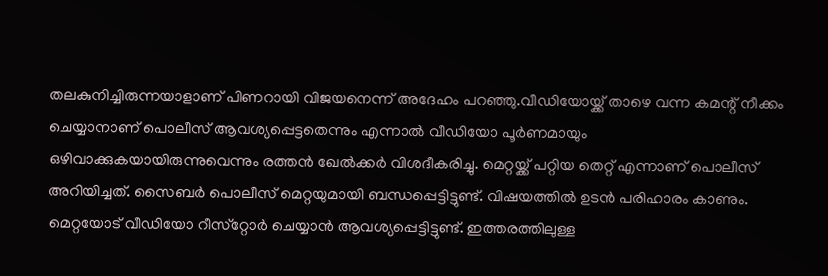തലകുനിച്ചിരുന്നയാളാണ് പിണറായി വിജയനെന്ന് അദേഹം പറഞ്ഞു.വീഡിയോയ്ക്ക് താഴെ വന്ന കമന്റ് നീക്കം ചെയ്യാനാണ് പൊലീസ് ആവശ്യപ്പെട്ടതെന്നും എന്നാല്‍ വീഡിയോ പൂര്‍ണമായും ഒഴിവാക്കുകയായിരുന്നുവെന്നും രത്തന്‍ ഖേല്‍ക്കര്‍ വിശദീകരിച്ചു. മെറ്റയ്ക്ക് പറ്റിയ തെറ്റ് എന്നാണ് പൊലീസ് അറിയിച്ചത്. സൈബര്‍ പൊലീസ് മെറ്റയുമായി ബന്ധപ്പെട്ടിട്ടുണ്ട്. വിഷയത്തില്‍ ഉടന്‍ പരിഹാരം കാണും. മെറ്റയോട് വീഡിയോ റീസ്‌റ്റോര്‍ ചെയ്യാന്‍ ആവശ്യപ്പെട്ടിട്ടുണ്ട്. ഇത്തരത്തിലുള്ള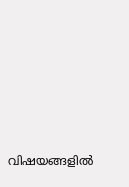വിഷയങ്ങളില്‍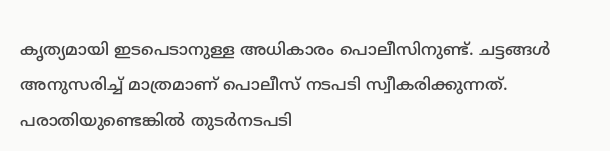കൃത്യമായി ഇടപെടാനുള്ള അധികാരം പൊലീസിനുണ്ട്. ചട്ടങ്ങള്‍ അനുസരിച്ച് മാത്രമാണ് പൊലീസ് നടപടി സ്വീകരിക്കുന്നത്. പരാതിയുണ്ടെങ്കില്‍ തുടര്‍നടപടി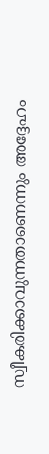സ്വീകരിക്കാവുന്നതാണെന്നും അദ്ദേഹം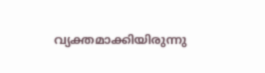വ്യക്തമാക്കിയിരുന്നു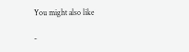You might also like

-